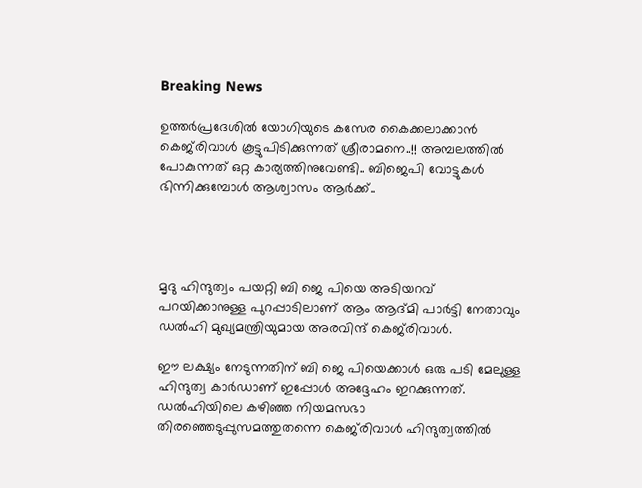Breaking News

ഉത്തര്‍പ്രദേശില്‍ യോഗിയുടെ കസേര കൈക്കലാക്കാന്‍ കെജ്‌രിവാള്‍ കൂട്ടുപിടിക്കുന്നത് ശ്രീരാമനെ..!! അമ്പലത്തില്‍ പോകുന്നത് ഒറ്റ കാര്യത്തിനുവേണ്ടി.. ബിജെപി വോട്ടുകൾ ഭിന്നിക്കുമ്പോൾ ആശ്വാസം ആർക്ക്..




മൃദു ഹിന്ദുത്വം പയറ്റി ബി ജെ പിയെ അടിയറവ് പറയിക്കാനുള്ള പുറപ്പാടിലാണ് ആം ആദ്‌മി പാര്‍ട്ടി നേതാവും ഡല്‍ഹി മുഖ്യമന്ത്രിയുമായ അരവിന്ദ് കെജ്‌രിവാള്‍.

ഈ ലക്ഷ്യം നേടുന്നതിന് ബി ജെ പിയെക്കാള്‍ ഒരു പടി മേലുള്ള ഹിന്ദുത്വ കാര്‍ഡാണ് ഇപ്പോള്‍ അദ്ദേഹം ഇറക്കുന്നത്. ഡല്‍ഹിയിലെ കഴിഞ്ഞ നിയമസഭാ തിരഞ്ഞെടുപ്പുസമത്തുതന്നെ കെജ്‌രിവാള്‍ ഹിന്ദുത്വത്തില്‍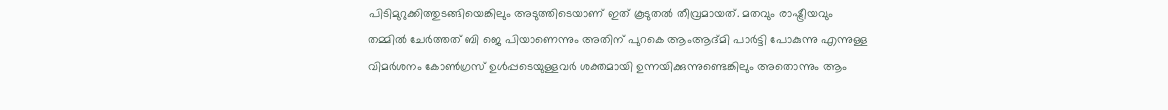പിടിമുറുക്കിത്തുടങ്ങിയെങ്കിലും അടുത്തിടെയാണ് ഇത് കൂടുതല്‍ തീവ്രമായത്. മതവും രാഷ്ട്രീയവും തമ്മില്‍ ചേര്‍ത്തത് ബി ജെ പിയാണെന്നും അതിന് പുറകെ ആംആദ്മി പാര്‍ട്ടി പോകുന്നു എന്നുള്ള വിമര്‍ശനം കോണ്‍ഗ്രസ് ഉള്‍പ്പടെയുള്ളവര്‍ ശക്തമായി ഉന്നയിക്കുന്നുണ്ടെങ്കിലും അതൊന്നും ആം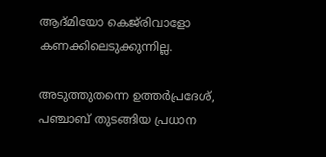ആദ്‌മിയോ കെജ്‌രിവാളോ കണക്കിലെടുക്കുന്നില്ല.

അടുത്തുതന്നെ ഉത്തര്‍പ്രദേശ്, പഞ്ചാബ് തുടങ്ങിയ പ്രധാന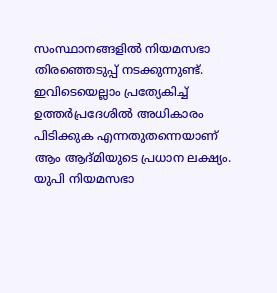സംസ്ഥാനങ്ങളില്‍ നിയമസഭാ തിരഞ്ഞെടുപ്പ് നടക്കുന്നുണ്ട്. ഇവിടെയെല്ലാം പ്രത്യേകിച്ച്‌ ഉത്തര്‍പ്രദേശില്‍ അധികാരം പിടിക്കുക എന്നതുതന്നെയാണ് ആം ആദ്‌മിയുടെ പ്രധാന ലക്ഷ്യം. യുപി നിയമസഭാ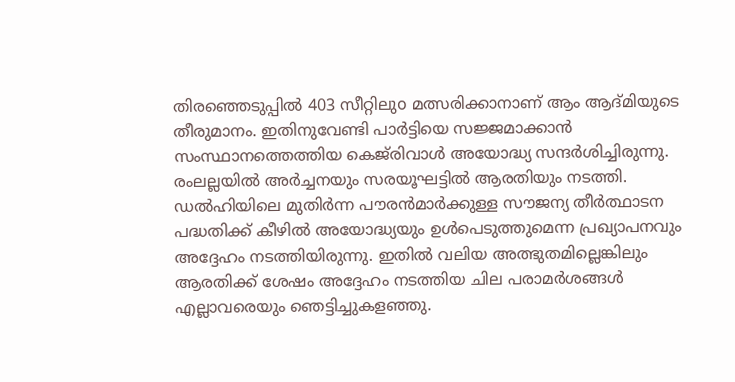തിരഞ്ഞെടുപ്പില്‍ 403 സീറ്റിലുo മത്സരിക്കാനാണ് ആം ആദ്മിയുടെ തീരുമാനം. ഇതിനുവേണ്ടി പാര്‍ട്ടിയെ സജ്ജമാക്കാന്‍ സംസ്ഥാനത്തെത്തിയ കെജ്‌രിവാള്‍ അയോദ്ധ്യ സന്ദര്‍ശിച്ചിരുന്നു. രംലല്ലയില്‍ അര്‍ച്ചനയും സരയൂഘട്ടില്‍ ആരതിയും നടത്തി. ഡല്‍ഹിയിലെ മുതിര്‍ന്ന പൗരന്‍മാര്‍ക്കുള്ള സൗജന്യ തീര്‍ത്ഥാടന പദ്ധതിക്ക് കീഴില്‍ അയോദ്ധ്യയും ഉള്‍പെടുത്തുമെന്ന പ്രഖ്യാപനവും അദ്ദേഹം നടത്തിയിരുന്നു. ഇതില്‍ വലിയ അത്ഭുതമില്ലെങ്കിലും ആരതിക്ക് ശേഷം അദ്ദേഹം നടത്തിയ ചില പരാമര്‍ശങ്ങള്‍ എല്ലാവരെയും ഞെട്ടിച്ചുകളഞ്ഞു.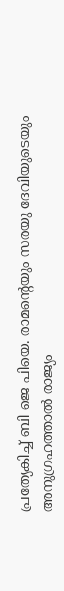പ്രത്യേകിച്ച്‌ ബി ജെ പിയെ. രാമന്റെയും സരയു ദേവിയുടെയും അനുഗ്രഹത്താല്‍ രാജ്യം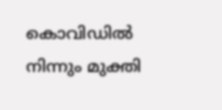കൊവിഡില്‍ നിന്നും മുക്തി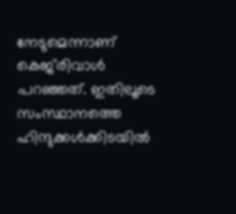നേടുമെന്നാണ് കെജ്‌രിവാള്‍ പറഞ്ഞത്. ഇതിലൂടെ സംസ്ഥാനത്തെ ഹിന്ദുക്കള്‍ക്കിടയില്‍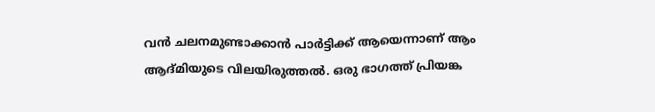വന്‍ ചലനമുണ്ടാക്കാന്‍ പാര്‍ട്ടിക്ക് ആയെന്നാണ് ആം ആദ്‌മിയുടെ വിലയിരുത്തല്‍. ഒരു ഭാഗത്ത് പ്രിയങ്ക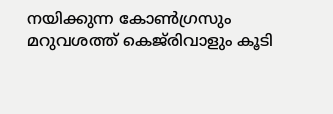നയിക്കുന്ന കോണ്‍ഗ്രസും മറുവശത്ത് കെജ്‌രിവാളും കൂടി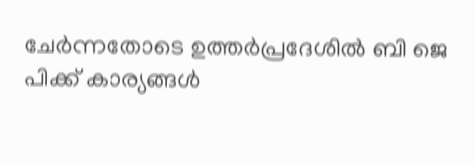ചേര്‍ന്നതോടെ ഉത്തര്‍പ്രദേശില്‍ ബി ജെ പിക്ക് കാര്യങ്ങള്‍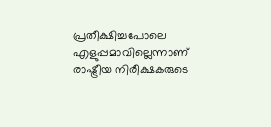പ്രതീക്ഷിച്ചപോലെ എളുപ്പമാവില്ലെന്നാണ് രാഷ്ട്രീയ നിരീക്ഷകരുടെ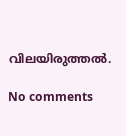വിലയിരുത്തല്‍.

No comments